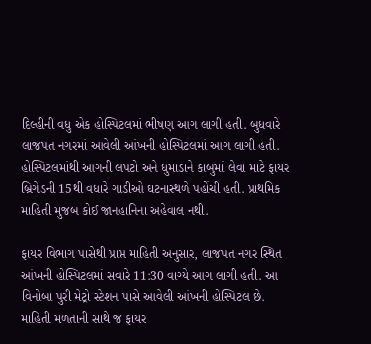દિલ્હીની વધુ એક હોસ્પિટલમાં ભીષણ આગ લાગી હતી. બુધવારે લાજપત નગરમાં આવેલી આંખની હોસ્પિટલમાં આગ લાગી હતી. હોસ્પિટલમાંથી આગની લપટો અને ધુમાડાને કાબુમાં લેવા માટે ફાયર બ્રિગેડની 15થી વધારે ગાડીઓ ઘટનાસ્થળે પહોંચી હતી. પ્રાથમિક માહિતી મુજબ કોઈ જાનહાનિના અહેવાલ નથી.

ફાયર વિભાગ પાસેથી પ્રાપ્ત માહિતી અનુસાર, લાજપત નગર સ્થિત આંખની હોસ્પિટલમાં સવારે 11:30 વાગ્યે આગ લાગી હતી. આ વિનોબા પુરી મેટ્રો સ્ટેશન પાસે આવેલી આંખની હોસ્પિટલ છે. માહિતી મળતાની સાથે જ ફાયર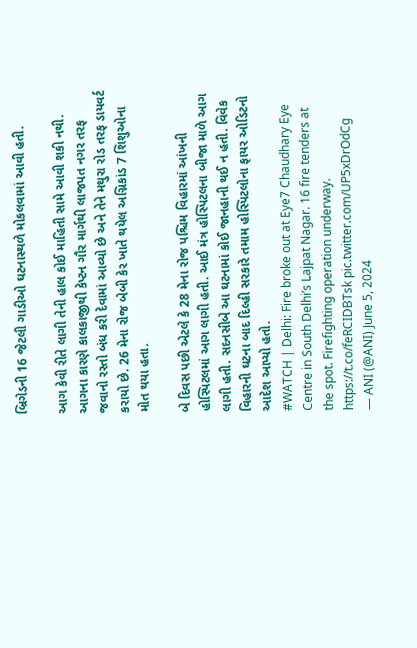બ્રિગેડની 16 જેટલી ગાડીઓ ઘટનાસ્થળે મોકલવામાં આવી હતી.

આગ કેવી રીતે લાગી તેની હાલ કોઈ માહિતી સામે આવી શકી નથી. આગના કારણે કાલકાજીથી કેપ્ટન ગૌર માર્ગથી લાજપત નગર તરફ જવાનો રસ્તો બંધ કરી દેવામાં આવ્યો છે અને તેને મથુરા રોડ તરફ ડાયવર્ટ કરાયો છે. 26 મેના રોજ બેબી કેર ખાતે થયેલ અગ્નિકાંડ 7 શિશુઓના મોત થયા હતા.

બે દિવસ પછી એટલે કે 28 મેના રોજ પશ્ચિમ વિહારમાં આંખની હોસ્પિટલમાં આગ લાગી હતી. આઈ મંત્ર હોસ્પિટલના બીજા માળે આગ લાગી હતી. સદનસીબે આ ઘટનામાં કોઈ જાનહાની થઈ ન હતી. વિવેક વિહારની ઘટના બાદ દિલ્હી સરકારે તમામ હોસ્પિટલોના ફાયર ઓડિટનો આદેશ આપ્યો હતો.
#WATCH | Delhi: Fire broke out at Eye7 Chaudhary Eye Centre in South Delhi’s Lajpat Nagar. 16 fire tenders at the spot. Firefighting operation underway. https://t.co/feRCIDBTsk pic.twitter.com/UP5xDrOdCg
— ANI (@ANI) June 5, 2024